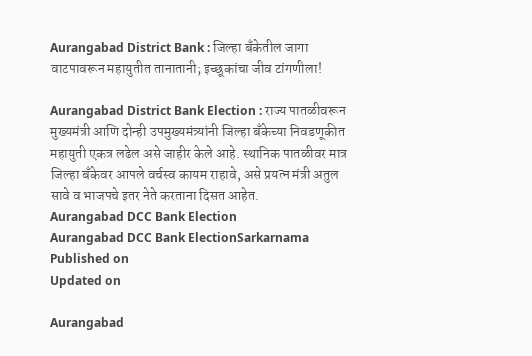Aurangabad District Bank : जिल्हा बँकेतील जागा वाटपावरून महायुतीत तानातानी; इच्छूकांचा जीव टांगणीला!

Aurangabad District Bank Election : राज्य पातळीवरून मुख्यमंत्री आणि दोन्ही उपमुख्यमंत्र्यांनी जिल्हा बँकेच्या निवडणूकीत महायुती एकत्र लढेल असे जाहीर केले आहे. स्थानिक पातळीवर मात्र जिल्हा बँकेवर आपले वर्चस्व कायम राहावे, असे प्रयत्न मंत्री अतुल सावे व भाजपचे इतर नेते करताना दिसत आहेत.
Aurangabad DCC Bank Election
Aurangabad DCC Bank ElectionSarkarnama
Published on
Updated on

Aurangabad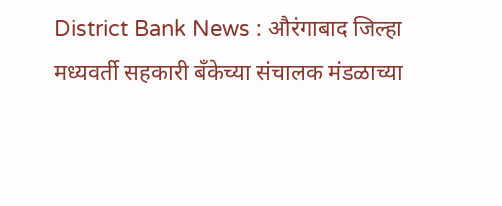District Bank News : औरंगाबाद जिल्हा मध्यवर्ती सहकारी बँकेच्या संचालक मंडळाच्या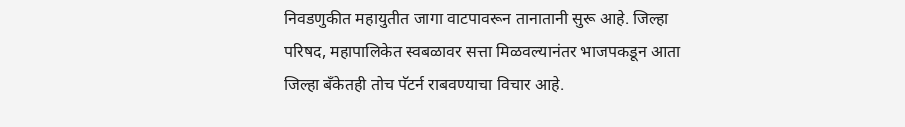निवडणुकीत महायुतीत जागा वाटपावरून तानातानी सुरू आहे. जिल्हा परिषद, महापालिकेत स्वबळावर सत्ता मिळवल्यानंतर भाजपकडून आता जिल्हा बँकेतही तोच पॅटर्न राबवण्याचा विचार आहे.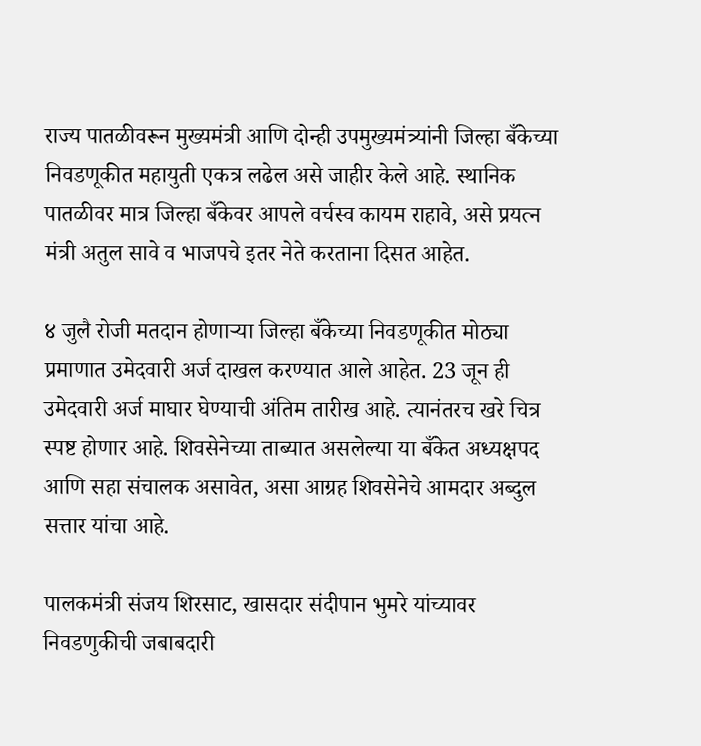राज्य पातळीवरून मुख्यमंत्री आणि दोन्ही उपमुख्यमंत्र्यांनी जिल्हा बँकेच्या निवडणूकीत महायुती एकत्र लढेल असे जाहीर केले आहे. स्थानिक पातळीवर मात्र जिल्हा बँकेवर आपले वर्चस्व कायम राहावे, असे प्रयत्न मंत्री अतुल सावे व भाजपचे इतर नेते करताना दिसत आहेत.

४ जुलै रोजी मतदान होणाऱ्या जिल्हा बँकेच्या निवडणूकीत मोठ्या प्रमाणात उमेदवारी अर्ज दाखल करण्यात आले आहेत. 23 जून ही उमेदवारी अर्ज माघार घेण्याची अंतिम तारीख आहे. त्यानंतरच खरे चित्र स्पष्ट होणार आहे. शिवसेनेच्या ताब्यात असलेल्या या बँकेत अध्यक्षपद आणि सहा संचालक असावेत, असा आग्रह शिवसेनेचे आमदार अब्दुल सत्तार यांचा आहे.

पालकमंत्री संजय शिरसाट, खासदार संदीपान भुमरे यांच्यावर निवडणुकीची जबाबदारी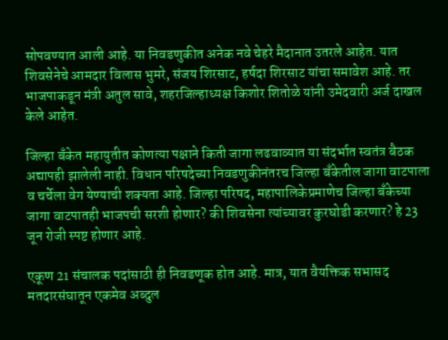सोपवण्यात आली आहे. या निवडणुकीत अनेक नवे चेहरे मैदानात उतरले आहेत. यात शिवसेनेचे आमदार विलास भुमरे, संजय शिरसाट, हर्षदा शिरसाट यांचा समावेश आहे. तर भाजपाकडून मंत्री अतुल सावे, शहरजिल्हाध्यक्ष किशोर शितोळे यांनी उमेदवारी अर्ज दाखल केले आहेत.

जिल्हा बँकेत महायुतीत कोणत्या पक्षाने किती जागा लढवाव्यात या संदर्भात स्वतंत्र बैठक अद्यापही झालेली नाही. विधान परिषदेच्या निवडणुकीनंतरच जिल्हा बँकेतील जागा वाटपाला व चर्चेला वेग येण्याची शक्यता आहे. जिल्हा परिषद, महापालिकेप्रमाणेच जिल्हा बँकेच्या जागा वाटपातही भाजपची सरशी होणार? की शिवसेना त्यांच्यावर कुरघोडी करणार? हे 23 जून रोजी स्पष्ट होणार आहे.

एकूण 21 संचालक पदांसाठी ही निवडणूक होत आहे. मात्र, यात वैयक्तिक सभासद मतदारसंघातून एकमेव अब्दुल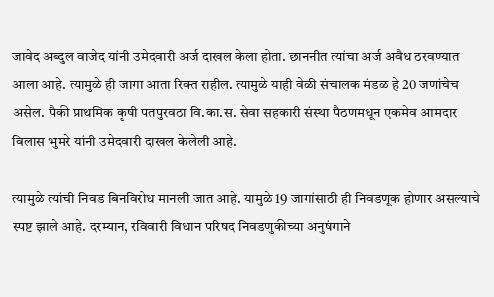जावेद अब्दुल वाजेद यांनी उमेदवारी अर्ज दाखल केला होता. छाननीत त्यांचा अर्ज अवैध ठरवण्यात आला आहे. त्यामुळे ही जागा आता रिक्त राहील. त्यामुळे याही वेळी संचालक मंडळ हे 20 जणांचेच असेल. पैकी प्राथमिक कृषी पतपुरवठा वि.का.स. सेवा सहकारी संस्था पैठणमधून एकमेव आमदार विलास भुमरे यांनी उमेदवारी दाखल केलेली आहे.

त्यामुळे त्यांची निवड बिनविरोध मानली जात आहे. यामुळे 19 जागांसाठी ही निवडणूक होणार असल्याचे स्पष्ट झाले आहे. दरम्यान, रविवारी विधान परिषद निवडणुकीच्या अनुषंगाने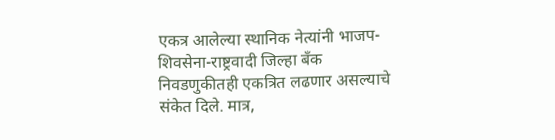एकत्र आलेल्या स्थानिक नेत्यांनी भाजप-शिवसेना-राष्ट्रवादी जिल्हा बँक निवडणुकीतही एकत्रित लढणार असल्याचे संकेत दिले. मात्र,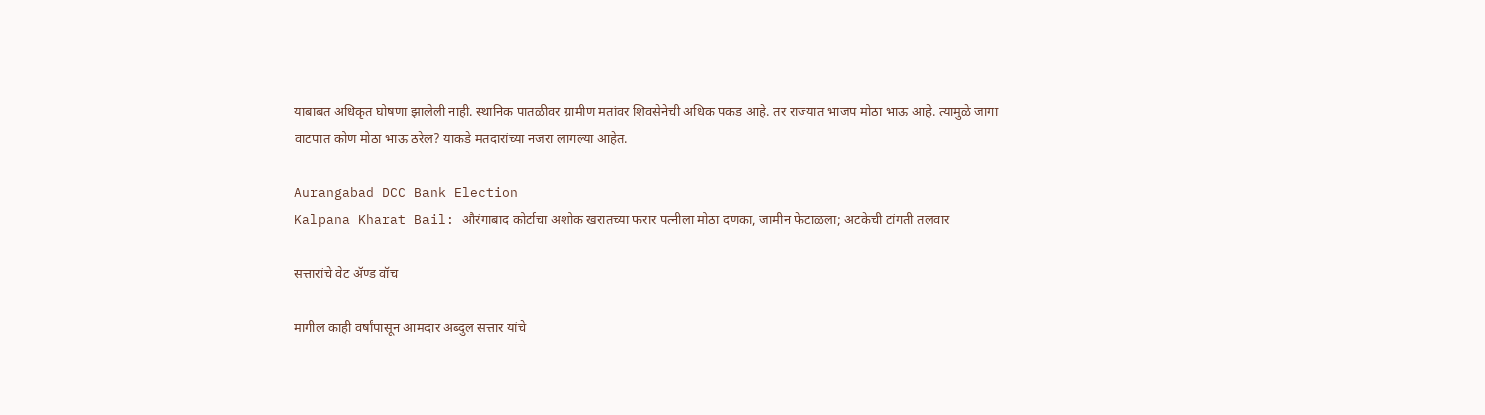याबाबत अधिकृत घोषणा झालेली नाही. स्थानिक पातळीवर ग्रामीण मतांवर शिवसेनेची अधिक पकड आहे. तर राज्यात भाजप मोठा भाऊ आहे. त्यामुळे जागा वाटपात कोण मोठा भाऊ ठरेल? याकडे मतदारांच्या नजरा लागल्या आहेत.

Aurangabad DCC Bank Election
Kalpana Kharat Bail: औरंगाबाद कोर्टाचा अशोक खरातच्या फरार पत्नीला मोठा दणका, जामीन फेटाळला; अटकेची टांगती तलवार

सत्तारांचे वेट ॲण्ड वॉच

मागील काही वर्षांपासून आमदार अब्दुल सत्तार यांचे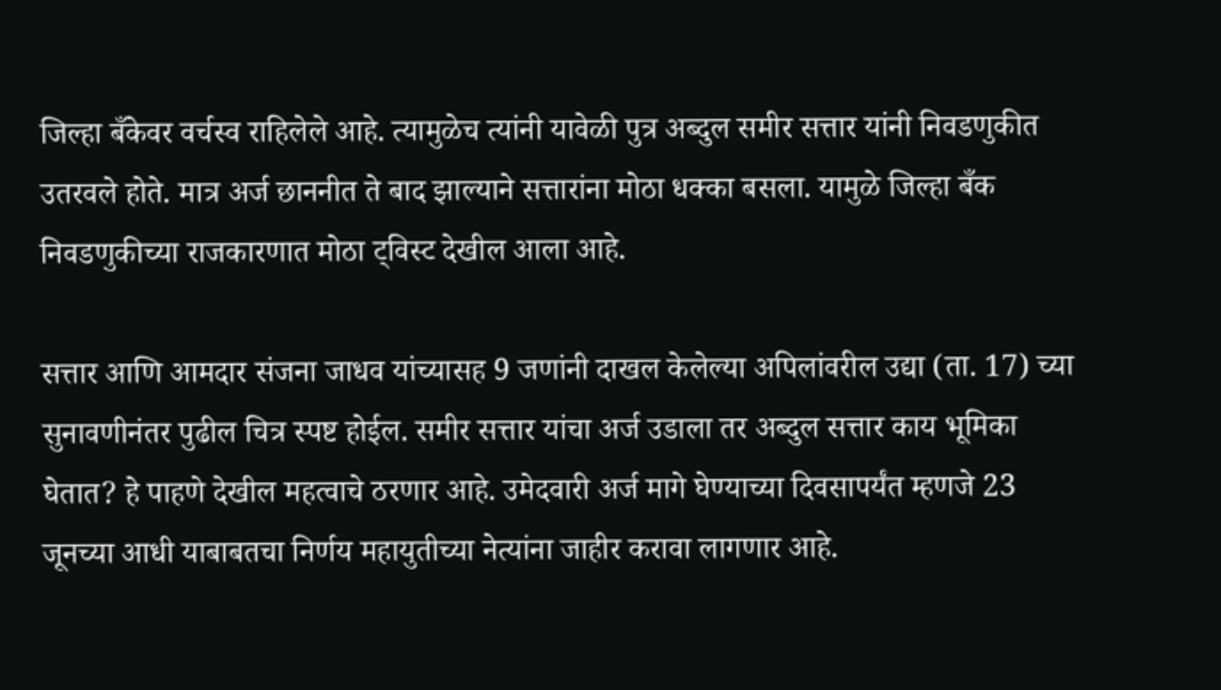जिल्हा बँकेवर वर्चस्व राहिलेले आहे. त्यामुळेच त्यांनी यावेळी पुत्र अब्दुल समीर सत्तार यांनी निवडणुकीत उतरवले होते. मात्र अर्ज छाननीत ते बाद झाल्याने सत्तारांना मोठा धक्का बसला. यामुळे जिल्हा बँक निवडणुकीच्या राजकारणात मोठा ट्विस्ट देखील आला आहे.

सत्तार आणि आमदार संजना जाधव यांच्यासह 9 जणांनी दाखल केलेल्या अपिलांवरील उद्या (ता. 17) च्या सुनावणीनंतर पुढील चित्र स्पष्ट होईल. समीर सत्तार यांचा अर्ज उडाला तर अब्दुल सत्तार काय भूमिका घेतात? हे पाहणे देखील महत्वाचे ठरणार आहे. उमेदवारी अर्ज मागे घेण्याच्या दिवसापर्यंत म्हणजे 23 जूनच्या आधी याबाबतचा निर्णय महायुतीच्या नेत्यांना जाहीर करावा लागणार आहे.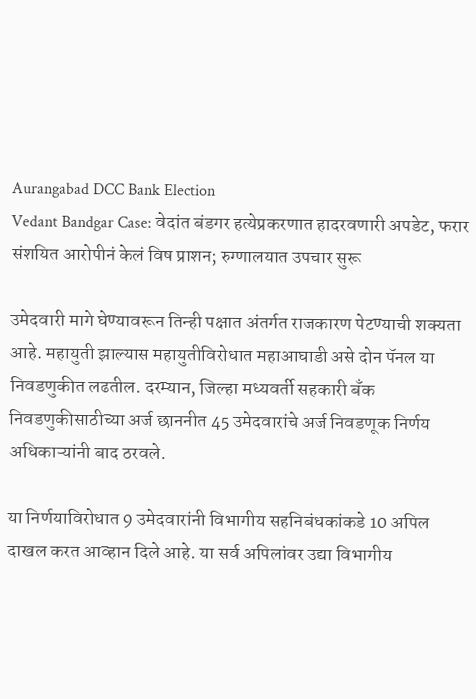Aurangabad DCC Bank Election
Vedant Bandgar Case: वेदांत बंडगर हत्येप्रकरणात हादरवणारी अपडेट, फरार संशयित आरोपीनं केलं विष प्राशन; रुग्णालयात उपचार सुरू

उमेदवारी मागे घेण्यावरून तिन्ही पक्षात अंतर्गत राजकारण पेटण्याची शक्यता आहे. महायुती झाल्यास महायुतीविरोधात महाआघाडी असे दोन पॅनल या निवडणुकीत लढतील. दरम्यान, जिल्हा मध्यवर्ती सहकारी बँक निवडणुकीसाठीच्या अर्ज छाननीत 45 उमेदवारांचे अर्ज निवडणूक निर्णय अधिकाऱ्यांनी बाद ठरवले.

या निर्णयाविरोधात 9 उमेदवारांनी विभागीय सहनिबंधकांकडे 10 अपिल दाखल करत आव्हान दिले आहे. या सर्व अपिलांवर उद्या विभागीय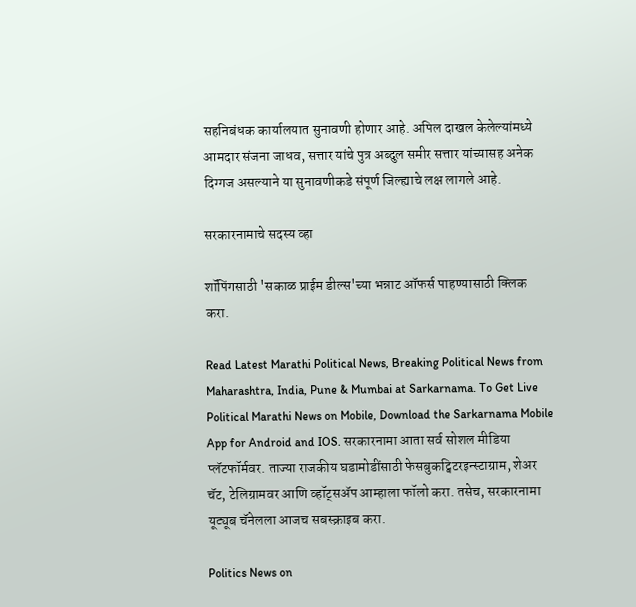सहनिबंधक कार्यालयात सुनावणी होणार आहे. अपिल दाखल केलेल्यांमध्ये आमदार संजना जाधव, सत्तार यांचे पुत्र अब्दुल समीर सत्तार यांच्यासह अनेक दिग्गज असल्याने या सुनावणीकडे संपूर्ण जिल्ह्याचे लक्ष लागले आहे.

सरकारनामाचे सदस्य व्हा

शॉपिंगसाठी 'सकाळ प्राईम डील्स'च्या भन्नाट ऑफर्स पाहण्यासाठी क्लिक करा.

Read Latest Marathi Political News, Breaking Political News from Maharashtra, India, Pune & Mumbai at Sarkarnama. To Get Live Political Marathi News on Mobile, Download the Sarkarnama Mobile App for Android and IOS. सरकारनामा आता सर्व सोशल मीडिया प्लॅटफॉर्मवर. ताज्या राजकीय घडामोडींसाठी फेसबुकट्विटरइन्स्टाग्राम, शेअर चॅट, टेलिग्रामवर आणि व्हॉट्सॲप आम्हाला फॉलो करा. तसेच, सरकारनामा यूट्यूब चॅनेलला आजच सबस्क्राइब करा.

Politics News on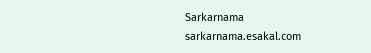Sarkarnama
sarkarnama.esakal.com